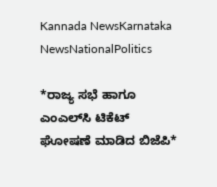Kannada NewsKarnataka NewsNationalPolitics

*ರಾಜ್ಯ ಸಭೆ ಹಾಗೂ ಎಂಎಲ್‌ಸಿ ಟಿಕೆಟ್ ಘೋಷಣೆ ಮಾಡಿದ ಬಿಜೆಪಿ*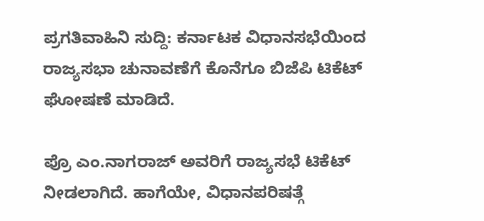ಪ್ರಗತಿವಾಹಿನಿ ಸುದ್ದಿ: ಕರ್ನಾಟಕ ವಿಧಾನಸಭೆಯಿಂದ ರಾಜ್ಯಸಭಾ ಚುನಾವಣೆಗೆ ಕೊನೆಗೂ ಬಿಜೆಪಿ ಟಿಕೆಟ್ ಘೋಷಣೆ ಮಾಡಿದೆ.

ಪ್ರೊ ಎಂ.ನಾಗರಾಜ್ ಅವರಿಗೆ ರಾಜ್ಯಸಭೆ ಟಿಕೆಟ್ ನೀಡಲಾಗಿದೆ. ಹಾಗೆಯೇ, ವಿಧಾನಪರಿಷತ್ಗೆ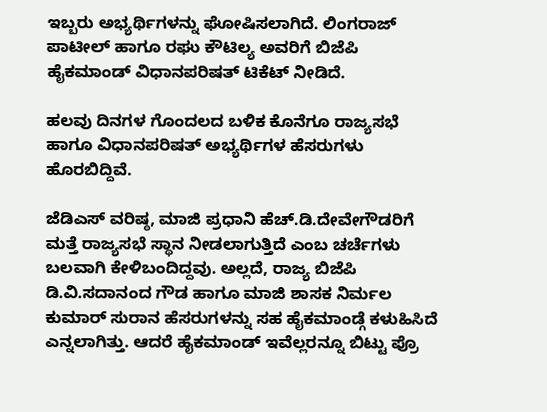ಇಬ್ಬರು ಅಭ್ಯರ್ಥಿಗಳನ್ನು ಘೋಷಿಸಲಾಗಿದೆ. ಲಿಂಗರಾಜ್ ಪಾಟೀಲ್ ಹಾಗೂ ರಘು ಕೌಟಿಲ್ಯ ಅವರಿಗೆ ಬಿಜೆಪಿ ಹೈಕಮಾಂಡ್ ವಿಧಾನಪರಿಷತ್ ಟಿಕೆಟ್ ನೀಡಿದೆ.

ಹಲವು ದಿನಗಳ ಗೊಂದಲದ ಬಳಿಕ ಕೊನೆಗೂ ರಾಜ್ಯಸಭೆ ಹಾಗೂ ವಿಧಾನಪರಿಷತ್ ಅಭ್ಯರ್ಥಿಗಳ ಹೆಸರುಗಳು ಹೊರಬಿದ್ದಿವೆ.

ಜೆಡಿಎಸ್ ವರಿಷ್ಠ, ಮಾಜಿ ಪ್ರಧಾನಿ ಹೆಚ್.ಡಿ.ದೇವೇಗೌಡರಿಗೆ ಮತ್ತೆ ರಾಜ್ಯಸಭೆ ಸ್ಥಾನ ನೀಡಲಾಗುತ್ತಿದೆ ಎಂಬ ಚರ್ಚೆಗಳು ಬಲವಾಗಿ ಕೇಳಿಬಂದಿದ್ದವು. ಅಲ್ಲದೆ, ರಾಜ್ಯ ಬಿಜೆಪಿ ಡಿ.ವಿ.ಸದಾನಂದ ಗೌಡ ಹಾಗೂ ಮಾಜಿ ಶಾಸಕ ನಿರ್ಮಲ ಕುಮಾರ್ ಸುರಾನ ಹೆಸರುಗಳನ್ನು ಸಹ ಹೈಕಮಾಂಡ್ಗೆ ಕಳುಹಿಸಿದೆ ಎನ್ನಲಾಗಿತ್ತು. ಆದರೆ ಹೈಕಮಾಂಡ್ ಇವೆಲ್ಲರನ್ನೂ ಬಿಟ್ಟು ಪ್ರೊ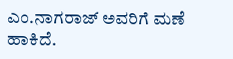ಎಂ.ನಾಗರಾಜ್ ಅವರಿಗೆ ಮಣೆ ಹಾಕಿದೆ.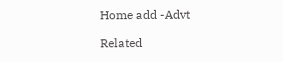Home add -Advt

Related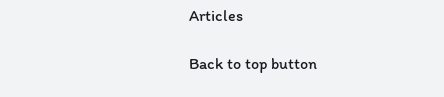Articles

Back to top button